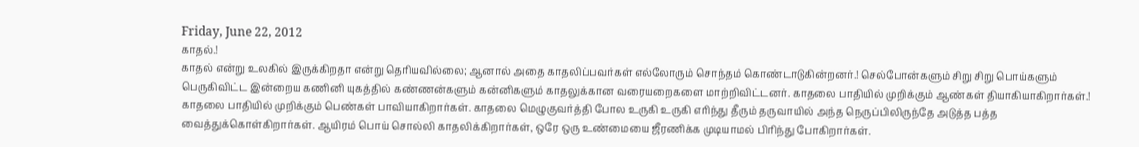Friday, June 22, 2012
காதல்.!
காதல் என்று உலகில் இருக்கிறதா என்று தெரியவில்லை; ஆனால் அதை காதலிப்பவர்கள் எல்லோரும் சொந்தம் கொண்டாடுகின்றனர்.! செல்போன்களும் சிறு சிறு பொய்களும் பெருகிவிட்ட இன்றைய கணினி யுகத்தில் கண்ணன்களும் கன்னிகளும் காதலுக்கான வரையறைகளை மாற்றிவிட்டனர். காதலை பாதியில் முறிக்கும் ஆண்கள் தியாகியாகிறார்கள்.! காதலை பாதியில் முறிக்கும் பெண்கள் பாவியாகிறார்கள். காதலை மெழுகுவர்த்தி போல உருகி உருகி எரிந்து தீரும் தருவாயில் அந்த நெருப்பிலிருந்தே அடுத்த பத்த வைத்துக்கொள்கிறார்கள். ஆயிரம் பொய் சொல்லி காதலிக்கிறார்கள், ஒரே ஒரு உண்மையை ஜீரணிக்க முடியாமல் பிரிந்து போகிறார்கள்.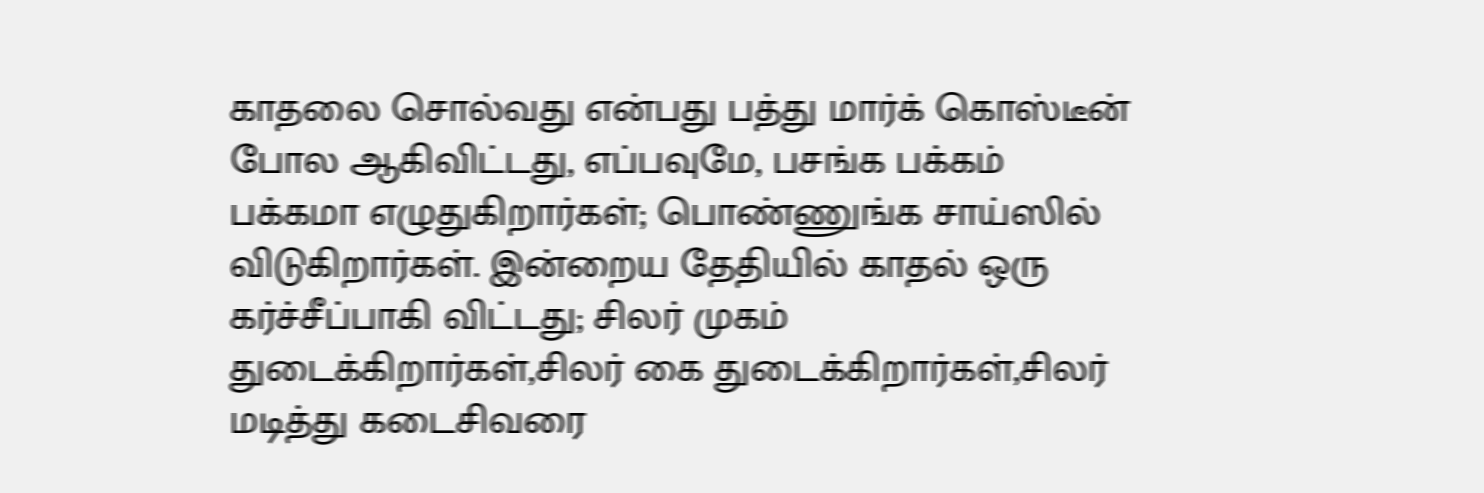காதலை சொல்வது என்பது பத்து மார்க் கொஸ்டீன் போல ஆகிவிட்டது, எப்பவுமே, பசங்க பக்கம் பக்கமா எழுதுகிறார்கள்; பொண்ணுங்க சாய்ஸில் விடுகிறார்கள். இன்றைய தேதியில் காதல் ஒரு கர்ச்சீப்பாகி விட்டது; சிலர் முகம் துடைக்கிறார்கள்,சிலர் கை துடைக்கிறார்கள்,சிலர் மடித்து கடைசிவரை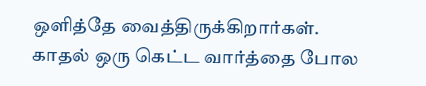ஒளித்தே வைத்திருக்கிறார்கள். காதல் ஒரு கெட்ட வார்த்தை போல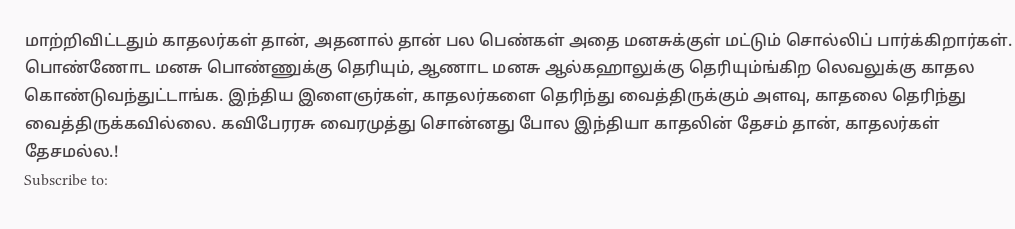மாற்றிவிட்டதும் காதலர்கள் தான், அதனால் தான் பல பெண்கள் அதை மனசுக்குள் மட்டும் சொல்லிப் பார்க்கிறார்கள். பொண்ணோட மனசு பொண்ணுக்கு தெரியும், ஆணாட மனசு ஆல்கஹாலுக்கு தெரியும்ங்கிற லெவலுக்கு காதல கொண்டுவந்துட்டாங்க. இந்திய இளைஞர்கள், காதலர்களை தெரிந்து வைத்திருக்கும் அளவு, காதலை தெரிந்து வைத்திருக்கவில்லை. கவிபேரரசு வைரமுத்து சொன்னது போல இந்தியா காதலின் தேசம் தான், காதலர்கள் தேசமல்ல.!
Subscribe to: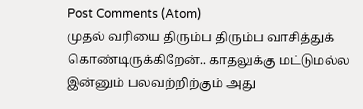Post Comments (Atom)
முதல் வரியை திரும்ப திரும்ப வாசித்துக் கொண்டிருக்கிறேன்.. காதலுக்கு மட்டுமல்ல இன்னும் பலவற்றிற்கும் அது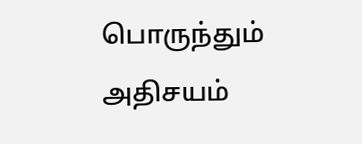பொருந்தும் அதிசயம்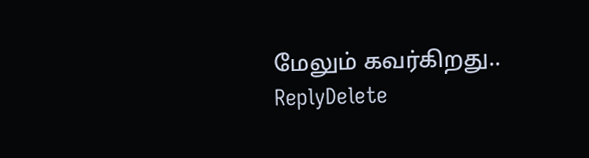மேலும் கவர்கிறது..
ReplyDelete